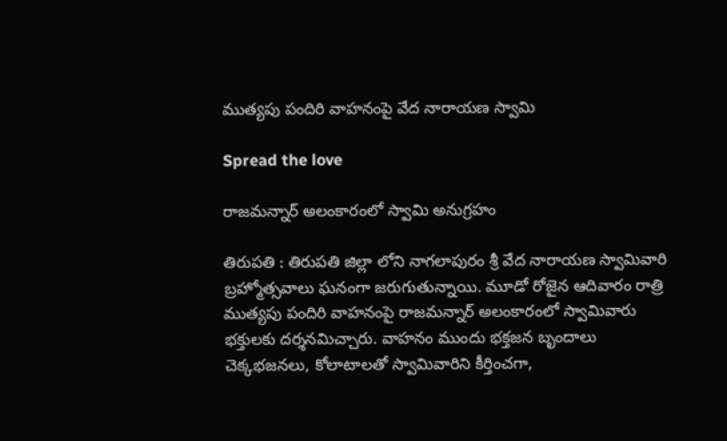ముత్యపు పందిరి వాహనంపై వేద నారాయ‌ణ స్వామి

Spread the love

రాజమన్నార్ అలంకారంలో స్వామి అనుగ్ర‌హం

తిరుప‌తి : తిరుప‌తి జిల్లా లోని నాగలాపురం శ్రీ వేద నారాయణ స్వామివారి బ్రహ్మోత్సవాలు ఘ‌నంగా జ‌రుగుతున్నాయి. మూడో రోజైన ఆదివారం రాత్రి ముత్యపు పందిరి వాహనంపై రాజమన్నార్ అలంకారంలో స్వామివారు భక్తులకు దర్శనమిచ్చారు. వాహనం ముందు భక్తజన బృందాలు చెక్కభజనలు, కోలాటాలతో స్వామివారిని కీర్తించగా,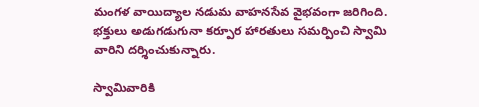మంగళ వాయిద్యాల నడుమ వాహనసేవ వైభవంగా జరిగింది. భక్తులు అడుగడుగునా కర్పూర హారతులు సమర్పించి స్వామి వారిని దర్శించుకున్నారు.

స్వామివారికి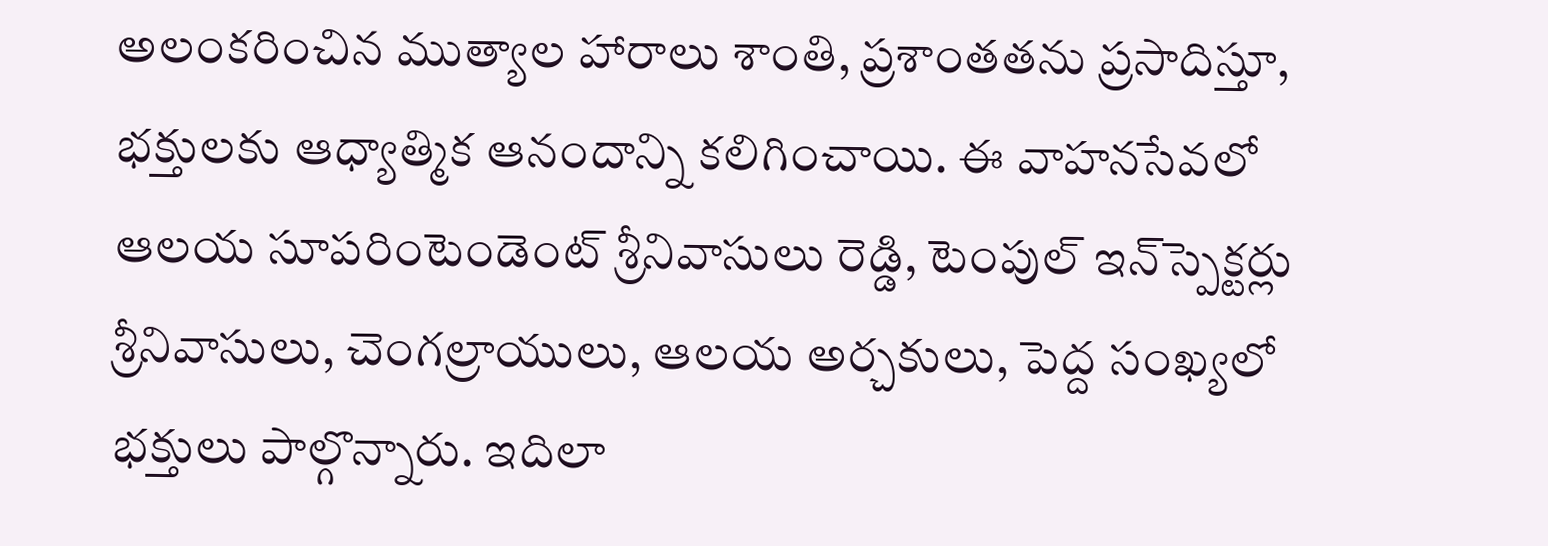అలంకరించిన ముత్యాల హారాలు శాంతి, ప్రశాంతతను ప్రసాదిస్తూ, భక్తులకు ఆధ్యాత్మిక ఆనందాన్ని కలిగించాయి. ఈ వాహనసేవలో ఆలయ సూపరింటెండెంట్ శ్రీనివాసులు రెడ్డి, టెంపుల్ ఇన్‌స్పెక్టర్లు శ్రీనివాసులు, చెంగల్రాయులు, ఆలయ అర్చకులు, పెద్ద సంఖ్యలో భక్తులు పాల్గొన్నారు. ఇదిలా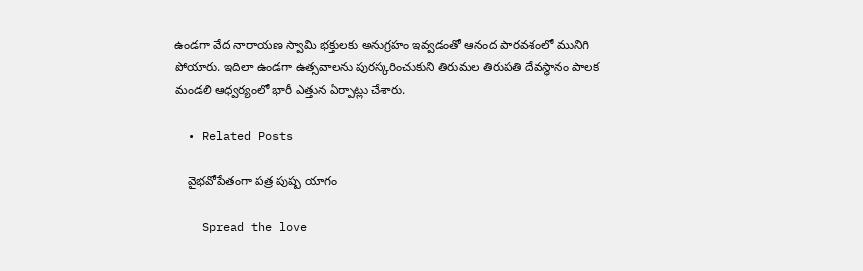ఉండ‌గా వేద నారాయ‌ణ స్వామి భ‌క్తుల‌కు అనుగ్ర‌హం ఇవ్వ‌డంతో ఆనంద పార‌వ‌శంలో మునిగి పోయారు. ఇదిలా ఉండ‌గా ఉత్స‌వాల‌ను పుర‌స్క‌రించుకుని తిరుమ‌ల తిరుప‌తి దేవ‌స్థానం పాల‌క మండ‌లి ఆధ్వ‌ర్యంలో భారీ ఎత్తున ఏర్పాట్లు చేశారు.

  • Related Posts

    వైభ‌వోపేతంగా ప‌త్ర పుష్ప యాగం

    Spread the love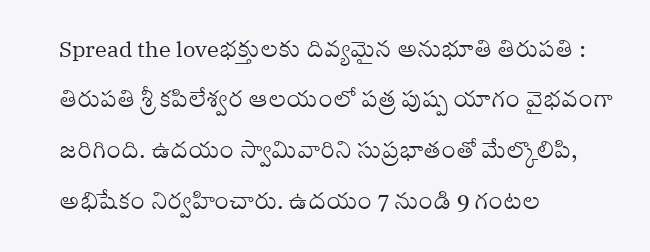Spread the loveభక్తులకు దివ్య‌మైన అనుభూతి తిరుప‌తి : తిరుప‌తి శ్రీ క‌పిలేశ్వ‌ర ఆల‌యంలో ప‌త్ర పుష్ప యాగం వైభవంగా జ‌రిగింది. ఉద‌యం స్వామివారిని సుప్ర‌భాతంతో మేల్కొలిపి, అభిషేకం నిర్వ‌హించారు. ఉద‌యం 7 నుండి 9 గంట‌ల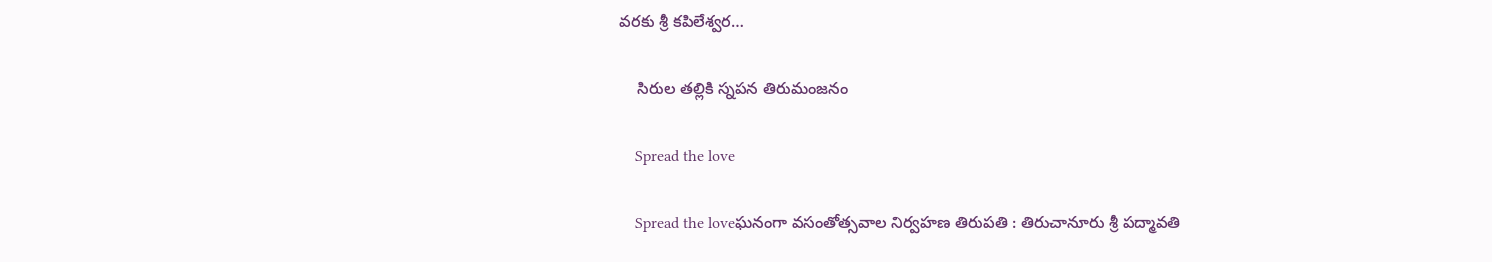వ‌ర‌కు శ్రీ క‌పిలేశ్వ‌ర…

    సిరుల తల్లికి స్న‌ప‌న తిరుమంజ‌నం

    Spread the love

    Spread the loveఘ‌నంగా వ‌సంతోత్స‌వాల నిర్వ‌హ‌ణ తిరుప‌తి : తిరుచానూరు శ్రీ పద్మావతి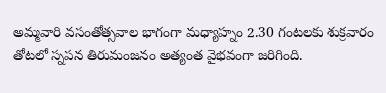అమ్మవారి వసంతోత్సవాల భాగంగా మధ్యాహ్నం 2.30 గంటలకు శుక్రవారం తోటలో స్నపన తిరుమంజనం అత్యంత వైభవంగా జరిగింది.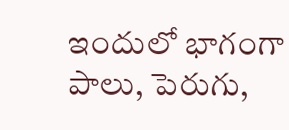ఇందులో భాగంగా పాలు, పెరుగు,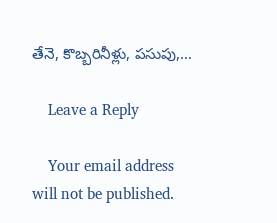తేనె, కొబ్బరినీళ్లు, పసుపు,…

    Leave a Reply

    Your email address will not be published.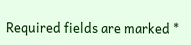Required fields are marked *